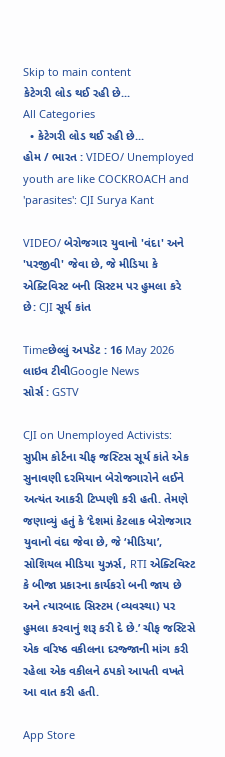Skip to main content
કેટેગરી લોડ થઈ રહી છે...
All Categories
  • કેટેગરી લોડ થઈ રહી છે...
હોમ / ભારત : VIDEO/ Unemployed youth are like COCKROACH and 'parasites': CJI Surya Kant

VIDEO/ બેરોજગાર યુવાનો 'વંદા' અને 'પરજીવી' જેવા છે, જે મીડિયા કે એક્ટિવિસ્ટ બની સિસ્ટમ પર હુમલા કરે છે: CJI સૂર્ય કાંત

Timeછેલ્લું અપડેટ : 16 May 2026
લાઇવ ટીવીGoogle News
સોર્સ : GSTV

CJI on Unemployed Activists: સુપ્રીમ કોર્ટના ચીફ જસ્ટિસ સૂર્ય કાંતે એક સુનાવણી દરમિયાન બેરોજગારોને લઈને અત્યંત આકરી ટિપ્પણી કરી હતી. તેમણે જણાવ્યું હતું કે ‘દેશમાં કેટલાક બેરોજગાર યુવાનો વંદા જેવા છે, જે ‘મીડિયા’, સોશિયલ મીડિયા યુઝર્સ, RTI એક્ટિવિસ્ટ કે બીજા પ્રકારના કાર્યકરો બની જાય છે અને ત્યારબાદ સિસ્ટમ (વ્યવસ્થા) પર હુમલા કરવાનું શરૂ કરી દે છે.’ ચીફ જસ્ટિસે એક વરિષ્ઠ વકીલના દરજ્જાની માંગ કરી રહેલા એક વકીલને ઠપકો આપતી વખતે આ વાત કરી હતી.

App Store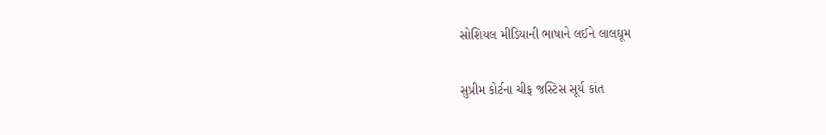સોશિયલ મીડિયાની ભાષાને લઈને લાલઘૂમ

સુપ્રીમ કોર્ટના ચીફ જસ્ટિસ સૂર્ય કાંત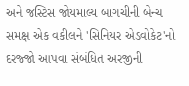અને જસ્ટિસ જોયમાલ્ય બાગચીની બેન્ચ સમક્ષ એક વકીલને 'સિનિયર એડવોકેટ'નો દરજ્જો આપવા સંબંધિત અરજીની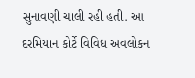સુનાવણી ચાલી રહી હતી. આ દરમિયાન કોર્ટે વિવિધ અવલોકન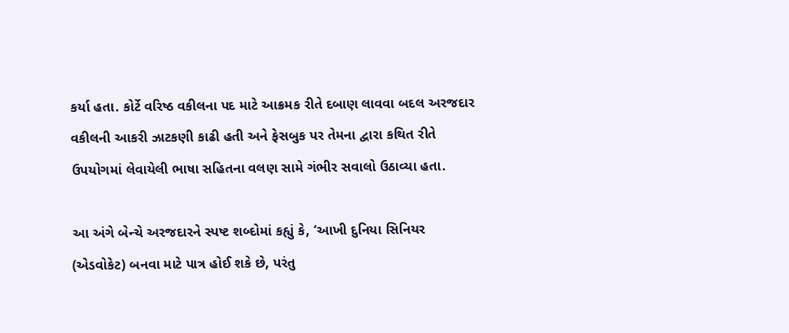કર્યા હતા. કોર્ટે વરિષ્ઠ વકીલના પદ માટે આક્રમક રીતે દબાણ લાવવા બદલ અરજદાર વકીલની આકરી ઝાટકણી કાઢી હતી અને ફેસબુક પર તેમના દ્વારા કથિત રીતે ઉપયોગમાં લેવાયેલી ભાષા સહિતના વલણ સામે ગંભીર સવાલો ઉઠાવ્યા હતા.

આ અંગે બેન્ચે અરજદારને સ્પષ્ટ શબ્દોમાં કહ્યું કે, ‘આખી દુનિયા સિનિયર (એડવોકેટ) બનવા માટે પાત્ર હોઈ શકે છે, પરંતુ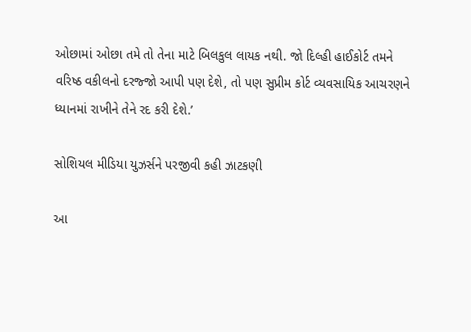ઓછામાં ઓછા તમે તો તેના માટે બિલકુલ લાયક નથી. જો દિલ્હી હાઈકોર્ટ તમને વરિષ્ઠ વકીલનો દરજ્જો આપી પણ દેશે, તો પણ સુપ્રીમ કોર્ટ વ્યવસાયિક આચરણને ધ્યાનમાં રાખીને તેને રદ કરી દેશે.’

સોશિયલ મીડિયા યુઝર્સને પરજીવી કહી ઝાટકણી

આ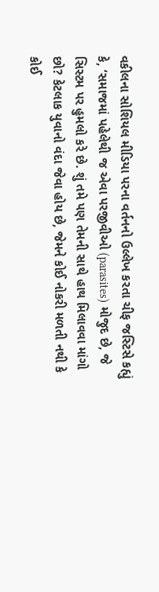વકીલના સોશિયલ મીડિયા પરના વર્તનનો ઉલ્લેખ કરતા ચીફ જસ્ટિસે કહ્યું કે, ‘સમાજમાં પહેલેથી જ એવા પરજીવીઓ (parasites) મોજુદ છે, જે સિસ્ટમ પર હુમલો કરે છે. શું તમે પણ તેમની સાથે હાથ મિલાવવા માંગો છો? કેટલાક યુવાનો વંદા જેવા હોય છે, જેમને કોઈ નોકરી મળતી નથી કે કોઈ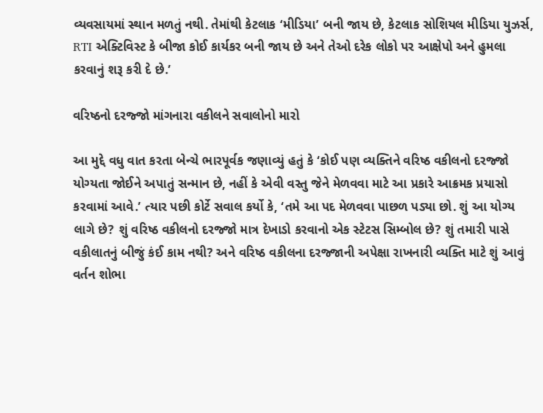વ્યવસાયમાં સ્થાન મળતું નથી. તેમાંથી કેટલાક ‘મીડિયા’ બની જાય છે, કેટલાક સોશિયલ મીડિયા યુઝર્સ, RTI એક્ટિવિસ્ટ કે બીજા કોઈ કાર્યકર બની જાય છે અને તેઓ દરેક લોકો પર આક્ષેપો અને હુમલા કરવાનું શરૂ કરી દે છે.’

વરિષ્ઠનો દરજ્જો માંગનારા વકીલને સવાલોનો મારો

આ મુદ્દે વધુ વાત કરતા બેન્ચે ભારપૂર્વક જણાવ્યું હતું કે ‘કોઈ પણ વ્યક્તિને વરિષ્ઠ વકીલનો દરજ્જો યોગ્યતા જોઈને અપાતું સન્માન છે, નહીં કે એવી વસ્તુ જેને મેળવવા માટે આ પ્રકારે આક્રમક પ્રયાસો કરવામાં આવે.’ ત્યાર પછી કોર્ટે સવાલ કર્યો કે, ‘તમે આ પદ મેળવવા પાછળ પડ્યા છો. શું આ યોગ્ય લાગે છે? શું વરિષ્ઠ વકીલનો દરજ્જો માત્ર દેખાડો કરવાનો એક સ્ટેટસ સિમ્બોલ છે? શું તમારી પાસે વકીલાતનું બીજું કંઈ કામ નથી? અને વરિષ્ઠ વકીલના દરજ્જાની અપેક્ષા રાખનારી વ્યક્તિ માટે શું આવું વર્તન શોભા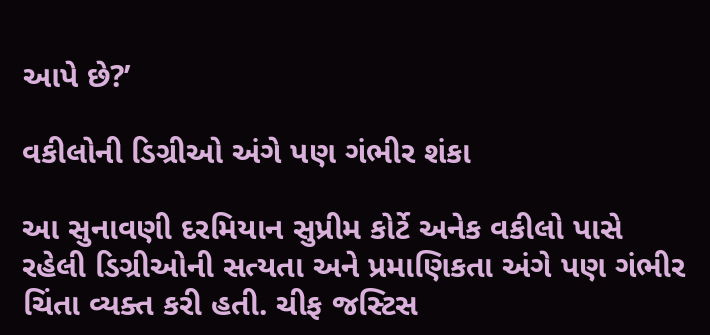આપે છે?’

વકીલોની ડિગ્રીઓ અંગે પણ ગંભીર શંકા

આ સુનાવણી દરમિયાન સુપ્રીમ કોર્ટે અનેક વકીલો પાસે રહેલી ડિગ્રીઓની સત્યતા અને પ્રમાણિકતા અંગે પણ ગંભીર ચિંતા વ્યક્ત કરી હતી. ચીફ જસ્ટિસ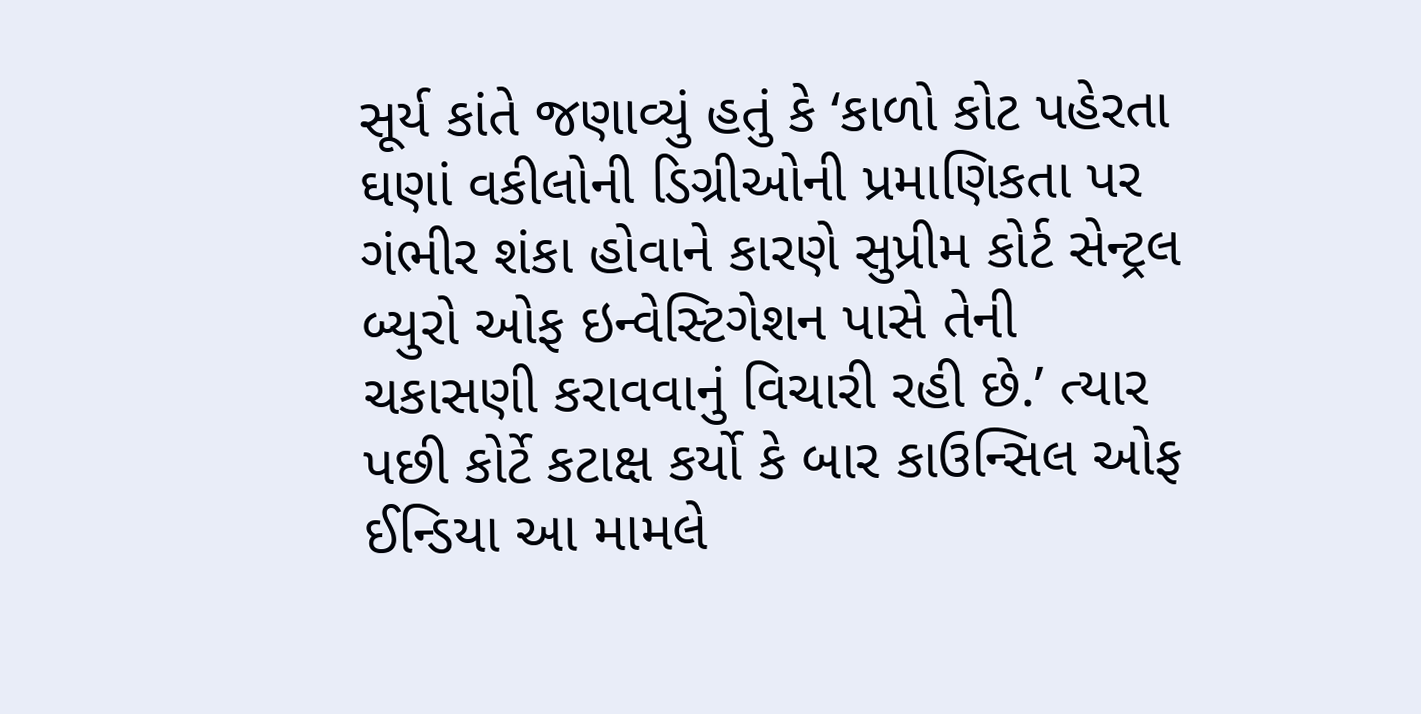સૂર્ય કાંતે જણાવ્યું હતું કે ‘કાળો કોટ પહેરતા ઘણાં વકીલોની ડિગ્રીઓની પ્રમાણિકતા પર ગંભીર શંકા હોવાને કારણે સુપ્રીમ કોર્ટ સેન્ટ્રલ બ્યુરો ઓફ ઇન્વેસ્ટિગેશન પાસે તેની ચકાસણી કરાવવાનું વિચારી રહી છે.’ ત્યાર પછી કોર્ટે કટાક્ષ કર્યો કે બાર કાઉન્સિલ ઓફ ઈન્ડિયા આ મામલે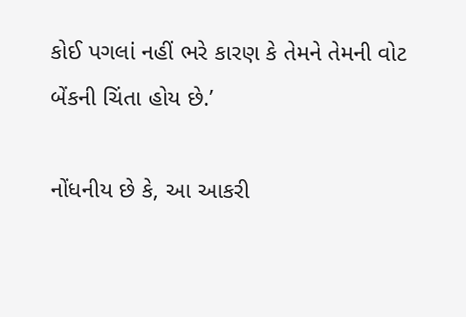કોઈ પગલાં નહીં ભરે કારણ કે તેમને તેમની વોટ બેંકની ચિંતા હોય છે.’

નોંધનીય છે કે, આ આકરી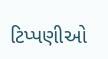ટિપ્પણીઓ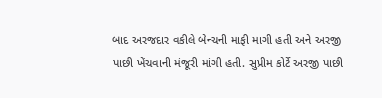બાદ અરજદાર વકીલે બેન્ચની માફી માગી હતી અને અરજી પાછી ખેંચવાની મંજૂરી માંગી હતી. સુપ્રીમ કોર્ટે અરજી પાછી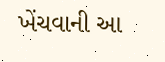ખેંચવાની આ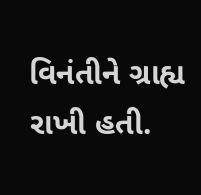વિનંતીને ગ્રાહ્ય રાખી હતી.